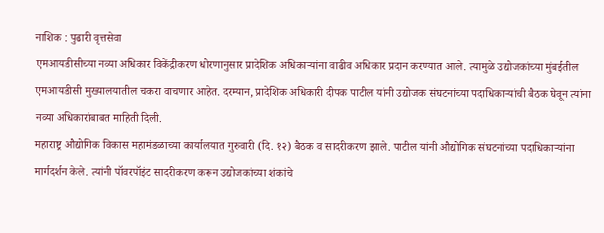नाशिक : पुढारी वृत्तसेवा
एमआयडीसीच्या नव्या अधिकार विकेंद्रीकरण धोरणानुसार प्रादेशिक अधिकाऱ्यांना वाढीव अधिकार प्रदान करण्यात आले. त्यामुळे उद्योजकांच्या मुंबईतील एमआयडीसी मुख्यालयातील चकरा वाचणार आहेत. दरम्यान, प्रादेशिक अधिकारी दीपक पाटील यांनी उद्योजक संघटनांच्या पदाधिकाऱ्यांची बैठक घेवून त्यांना नव्या अधिकारांबाबत माहिती दिली.
महाराष्ट्र औद्योगिक विकास महामंडळाच्या कार्यालयात गुरुवारी (दि. १२) बैठक व सादरीकरण झाले. पाटील यांनी औद्योगिक संघटनांच्या पदाधिकाऱ्यांना मार्गदर्शन केले. त्यांनी पॉवरपॉइंट सादरीकरण करून उद्योजकांच्या शंकांचे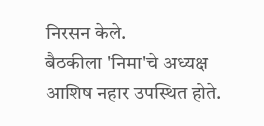निरसन केले.
बैठकीला 'निमा'चे अध्यक्ष आशिष नहार उपस्थित होते.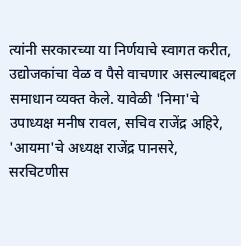त्यांनी सरकारच्या या निर्णयाचे स्वागत करीत, उद्योजकांचा वेळ व पैसे वाचणार असल्याबद्दल समाधान व्यक्त केले. यावेळी 'निमा'चे उपाध्यक्ष मनीष रावल, सचिव राजेंद्र अहिरे, 'आयमा'चे अध्यक्ष राजेंद्र पानसरे, सरचिटणीस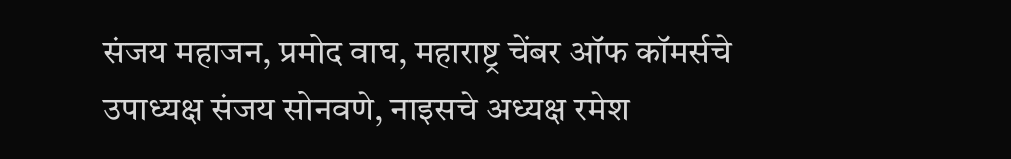संजय महाजन, प्रमोद वाघ, महाराष्ट्र चेंबर ऑफ कॉमर्सचे उपाध्यक्ष संजय सोनवणे, नाइसचे अध्यक्ष रमेश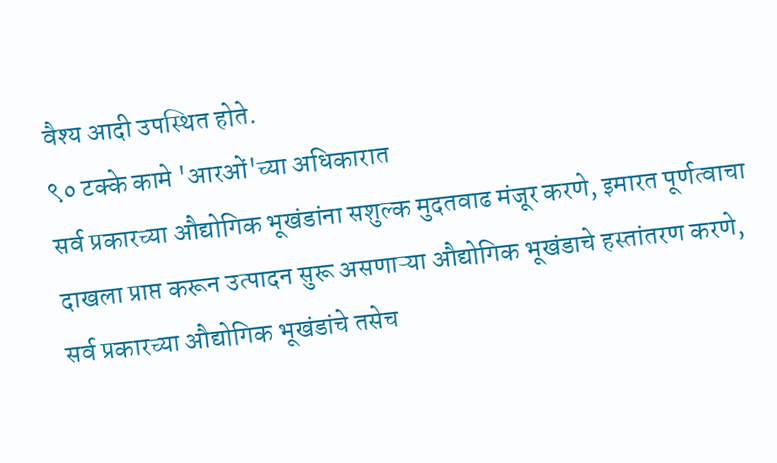वैश्य आदी उपस्थित होते.
९० टक्के कामे 'आरओं'च्या अधिकारात
सर्व प्रकारच्या औद्योगिक भूखंडांना सशुल्क मुदतवाढ मंजूर करणे, इमारत पूर्णत्वाचा दाखला प्राप्त करून उत्पादन सुरू असणाऱ्या औद्योगिक भूखंडाचे हस्तांतरण करणे, सर्व प्रकारच्या औद्योगिक भूखंडांचे तसेच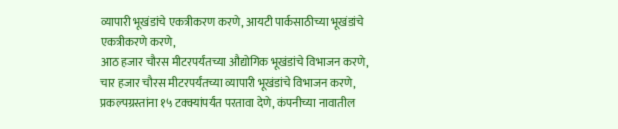व्यापारी भूखंडांचे एकत्रीकरण करणे, आयटी पार्कसाठीच्या भूखंडांचे एकत्रीकरणे करणे,
आठ हजार चौरस मीटरपर्यंतच्या औद्योगिक भूखंडांचे विभाजन करणे, चार हजार चौरस मीटरपर्यंतच्या व्यापारी भूखंडांचे विभाजन करणे, प्रकल्पग्रस्तांना १५ टक्क्यांपर्यंत परतावा देणे, कंपनीच्या नावातील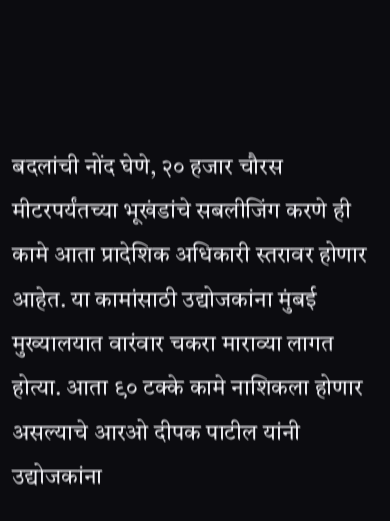बदलांची नोंद घेणे, २० हजार चौरस मीटरपर्यंतच्या भूखंडांचे सबलीजिंग करणे ही कामे आता प्रादेशिक अधिकारी स्तरावर होणार आहेत. या कामांसाठी उद्योजकांना मुंबई मुख्यालयात वारंवार चकरा माराव्या लागत होत्या. आता ९० टक्के कामे नाशिकला होणार असल्याचे आरओ दीपक पाटील यांनी उद्योजकांना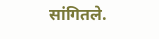सांगितले.